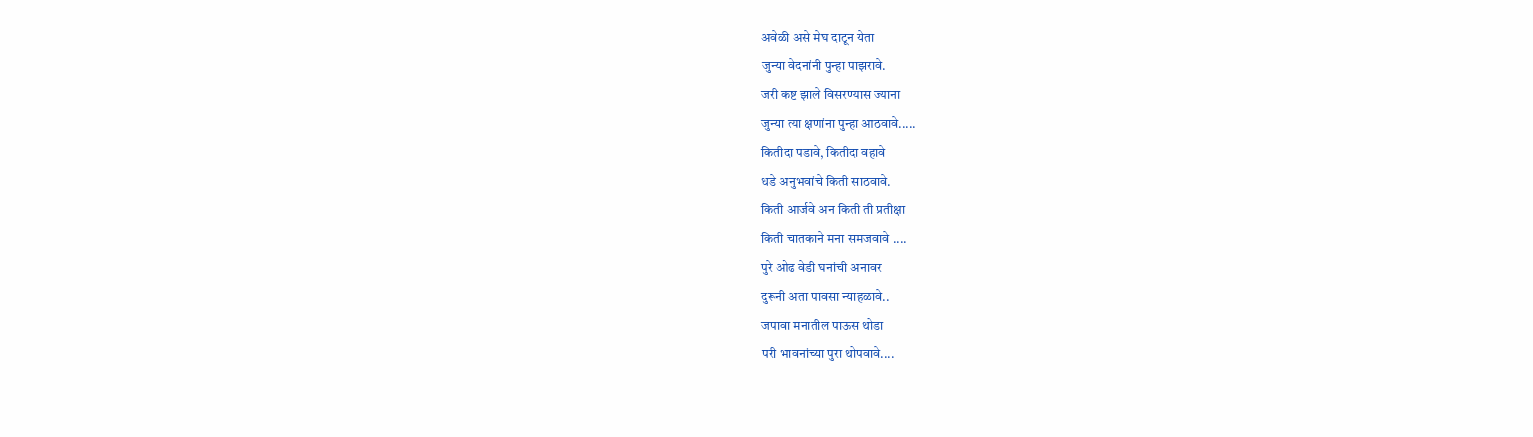अवेळी असे मेघ दाटून येता
जुन्या वेदनांनी पुन्हा पाझरावे.
जरी कष्ट झाले विसरण्यास ज्याना
जुन्या त्या क्षणांना पुन्हा आठवावे.....
कितीदा पडावे, कितीदा वहावे
धडे अनुभवांचे किती साठवावे.
किती आर्जवे अन किती ती प्रतीक्षा
किती चातकाने मना समजवावे ....
पुरे ओढ वेडी घनांची अनावर
दुरूनी अता पावसा न्याहळावे..
जपावा मनातील पाऊस थोडा
परी भावनांच्या पुरा थोपवावे....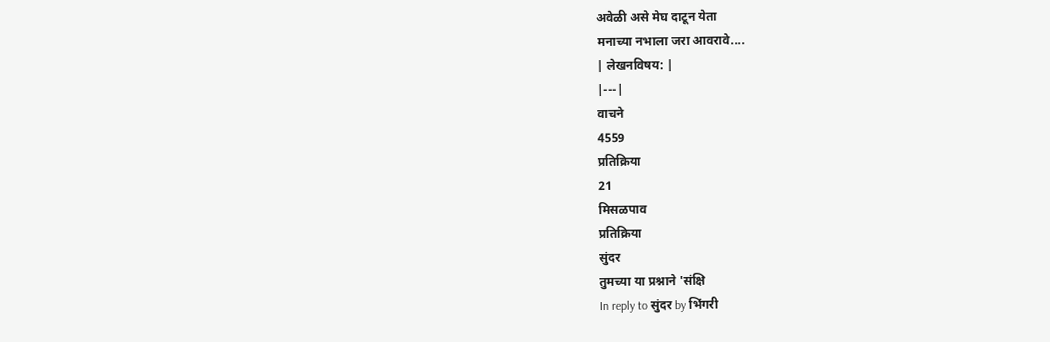अवेळी असे मेघ दाटून येता
मनाच्या नभाला जरा आवरावे....
| लेखनविषय: |
|---|
वाचने
4559
प्रतिक्रिया
21
मिसळपाव
प्रतिक्रिया
सुंदर
तुमच्या या प्रश्नाने 'संक्षि
In reply to सुंदर by भिंगरी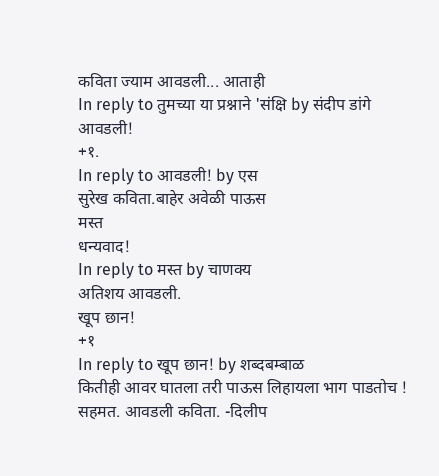कविता ज्याम आवडली... आताही
In reply to तुमच्या या प्रश्नाने 'संक्षि by संदीप डांगे
आवडली!
+१.
In reply to आवडली! by एस
सुरेख कविता.बाहेर अवेळी पाऊस
मस्त
धन्यवाद!
In reply to मस्त by चाणक्य
अतिशय आवडली.
खूप छान!
+१
In reply to खूप छान! by शब्दबम्बाळ
कितीही आवर घातला तरी पाऊस लिहायला भाग पाडतोच !
सहमत. आवडली कविता. -दिलीप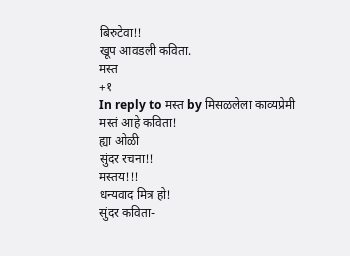बिरुटेवा!!
खूप आवडली कविता.
मस्त
+१
In reply to मस्त by मिसळलेला काव्यप्रेमी
मस्तं आहे कविता!
ह्या ओळी
सुंदर रचना!!
मस्तय!!!
धन्यवाद मित्र हो!
सुंदर कविता-